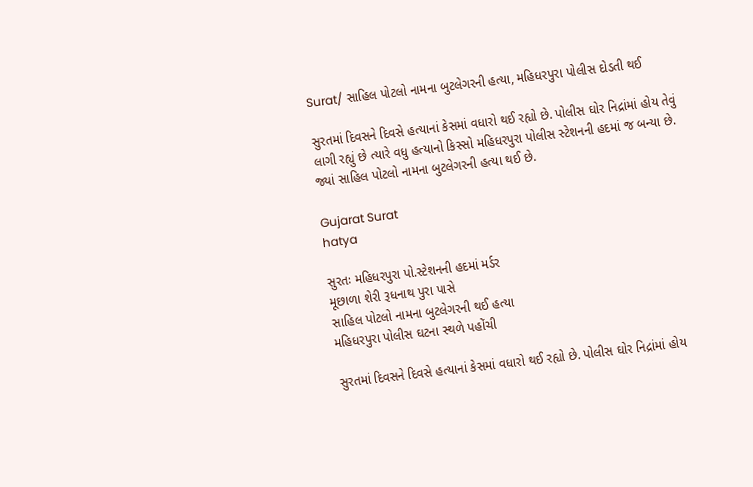Surat/ સાહિલ પોટલો નામના બુટલેગરની હત્યા, મહિધરપુરા પોલીસ દોડતી થઈ

સુરતમાં દિવસને દિવસે હત્યાનાં કેસમાં વધારો થઈ રહ્યો છે. પોલીસ ઘોર નિદ્રાંમાં હોય તેવું લાગી રહ્યું છે ત્યારે વધુ હત્યાનો કિસ્સો મહિધરપુરા પોલીસ સ્ટેશનની હદમાં જ બન્યા છે. જ્યાં સાહિલ પોટલો નામના બુટલેગરની હત્યા થઈ છે.

Gujarat Surat
hatya

સુરતઃ મહિધરપુરા પો.સ્ટેશનની હદમાં મર્ડર
મૂછાળા શેરી રૂધનાથ પુરા પાસે
સાહિલ પોટલો નામના બુટલેગરની થઈ હત્યા
મહિધરપુરા પોલીસ ઘટના સ્થળે પહોંચી

સુરતમાં દિવસને દિવસે હત્યાનાં કેસમાં વધારો થઈ રહ્યો છે. પોલીસ ઘોર નિદ્રાંમાં હોય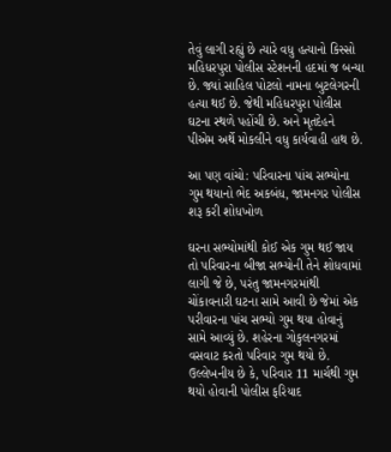તેવું લાગી રહ્યું છે ત્યારે વધુ હત્યાનો કિસ્સો મહિધરપુરા પોલીસ સ્ટેશનની હદમાં જ બન્યા છે. જ્યાં સાહિલ પોટલો નામના બુટલેગરની હત્યા થઈ છે. જેથી મહિધરપુરા પોલીસ ઘટના સ્થળે પહોંચી છે. અને મૃતદેહને પીએમ અર્થે મોકલીને વધુ કાર્યવાહી હાથ છે.

આ પણ વાંચો: પરિવારના પાંચ સભ્યોના ગુમ થયાનો ભેદ અકબંધ, જામનગર પોલીસ શરૂ કરી શોધખોળ

ઘરના સભ્યોમાંથી કોઈ એક ગુમ થઈ જાય તો પરિવારના બીજા સભ્યોની તેને શોધવામાં લાગી જે છે, પરંતુ જામનગરમાંથી ચોંકાવનારી ઘટના સામે આવી છે જેમાં એક પરીવારના પાંચ સભ્યો ગુમ થયા હોવાનું સામે આવ્યું છે. શહેરના ગોકુલનગરમાં વસવાટ કરતો પરિવાર ગુમ થયો છે. ઉલ્લેખનીય છે કે, પરિવાર 11 માર્ચથી ગુમ થયો હોવાની પોલીસ ફરિયાદ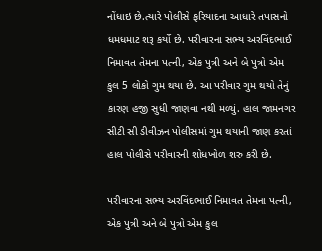નોંધાઇ છે.ત્યારે પોલીસે ફરિયાદના આધારે તપાસનો ધમધમાટ શરૂ કર્યો છે. પરીવારના સભ્ય અરવિંદભાઈ નિમાવત તેમના પત્ની, એક પુત્રી અને બે પુત્રો એમ કુલ 5 લોકો ગુમ થયા છે. આ પરીવાર ગુમ થયો તેનું કારણ હજી સુધી જાણવા નથી મળ્યું. હાલ જામનગર સીટી સી ડીવીઝન પોલીસમાં ગુમ થયાની જાણ કરતાં હાલ પોલીસે પરીવારની શોધખોળ શરુ કરી છે.

પરીવારના સભ્ય અરવિંદભાઈ નિમાવત તેમના પત્ની, એક પુત્રી અને બે પુત્રો એમ કુલ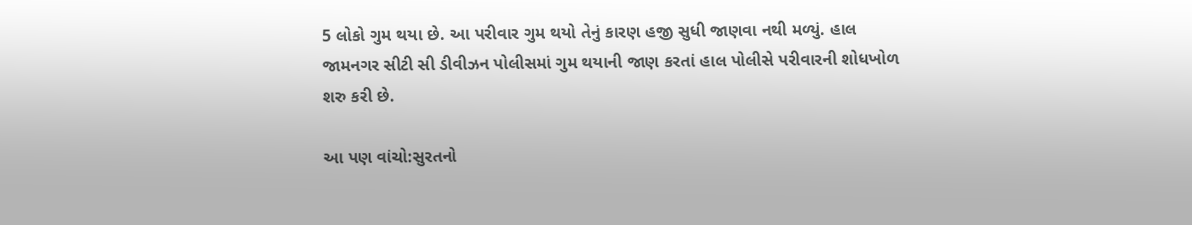5 લોકો ગુમ થયા છે. આ પરીવાર ગુમ થયો તેનું કારણ હજી સુધી જાણવા નથી મળ્યું. હાલ જામનગર સીટી સી ડીવીઝન પોલીસમાં ગુમ થયાની જાણ કરતાં હાલ પોલીસે પરીવારની શોધખોળ શરુ કરી છે.

આ પણ વાંચો:સુરતનો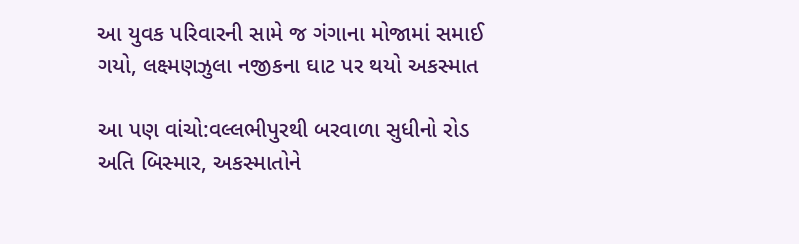આ યુવક પરિવારની સામે જ ગંગાના મોજામાં સમાઈ ગયો, લક્ષ્મણઝુલા નજીકના ઘાટ પર થયો અકસ્માત

આ પણ વાંચો:વલ્લભીપુરથી બરવાળા સુધીનો રોડ અતિ બિસ્માર, અકસ્માતોને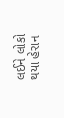લઈને લોકો થયા હેરાન